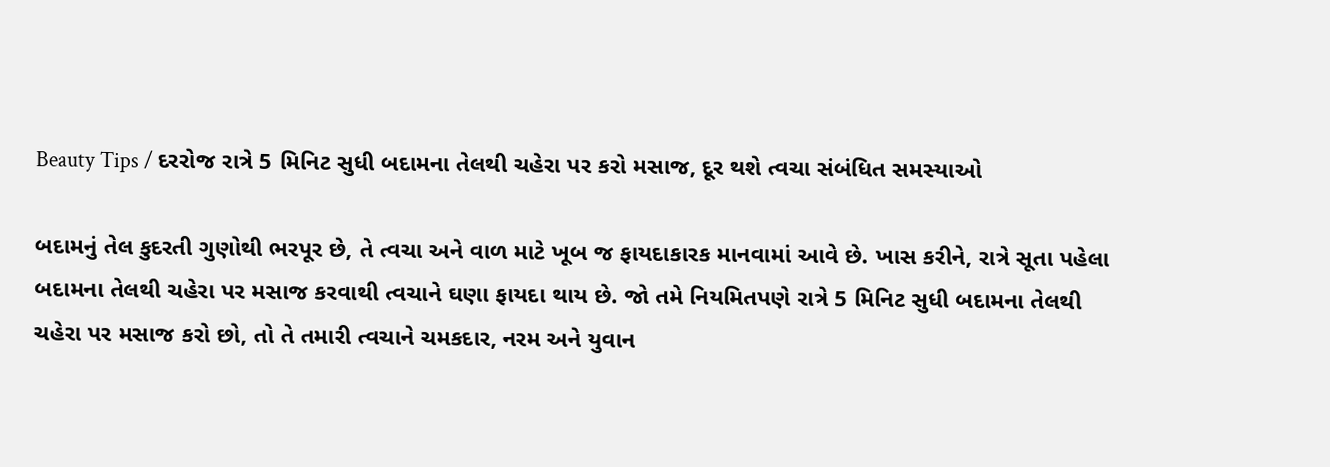Beauty Tips / દરરોજ રાત્રે 5 મિનિટ સુધી બદામના તેલથી ચહેરા પર કરો મસાજ, દૂર થશે ત્વચા સંબંધિત સમસ્યાઓ

બદામનું તેલ કુદરતી ગુણોથી ભરપૂર છે, તે ત્વચા અને વાળ માટે ખૂબ જ ફાયદાકારક માનવામાં આવે છે. ખાસ કરીને, રાત્રે સૂતા પહેલા બદામના તેલથી ચહેરા પર મસાજ કરવાથી ત્વચાને ઘણા ફાયદા થાય છે. જો તમે નિયમિતપણે રાત્રે 5 મિનિટ સુધી બદામના તેલથી ચહેરા પર મસાજ કરો છો, તો તે તમારી ત્વચાને ચમકદાર, નરમ અને યુવાન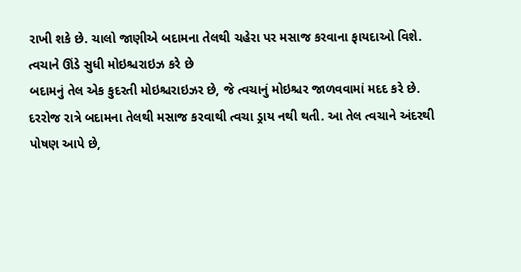રાખી શકે છે. ચાલો જાણીએ બદામના તેલથી ચહેરા પર મસાજ કરવાના ફાયદાઓ વિશે.
ત્વચાને ઊંડે સુધી મોઇશ્ચરાઇઝ કરે છે
બદામનું તેલ એક કુદરતી મોઇશ્ચરાઇઝર છે, જે ત્વચાનું મોઇશ્ચર જાળવવામાં મદદ કરે છે. દરરોજ રાત્રે બદામના તેલથી મસાજ કરવાથી ત્વચા ડ્રાય નથી થતી. આ તેલ ત્વચાને અંદરથી પોષણ આપે છે,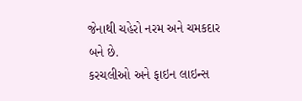જેનાથી ચહેરો નરમ અને ચમકદાર બને છે.
કરચલીઓ અને ફાઇન લાઇન્સ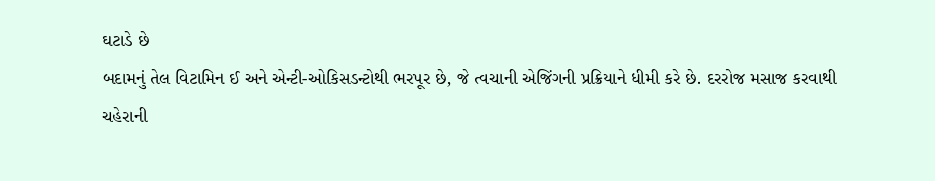ઘટાડે છે
બદામનું તેલ વિટામિન ઈ અને એન્ટી-ઓકિસડન્ટોથી ભરપૂર છે, જે ત્વચાની એજિંગની પ્રક્રિયાને ધીમી કરે છે. દરરોજ મસાજ કરવાથી ચહેરાની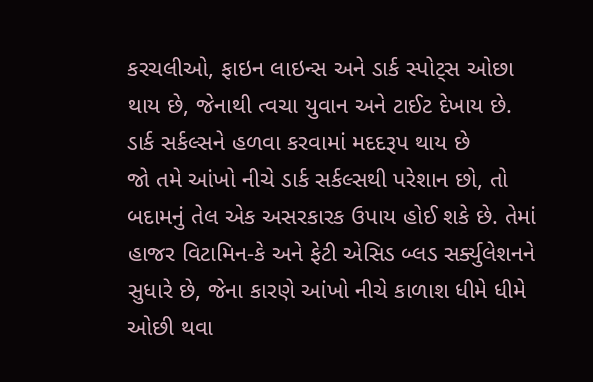કરચલીઓ, ફાઇન લાઇન્સ અને ડાર્ક સ્પોટ્સ ઓછા થાય છે, જેનાથી ત્વચા યુવાન અને ટાઈટ દેખાય છે.
ડાર્ક સર્કલ્સને હળવા કરવામાં મદદરૂપ થાય છે
જો તમે આંખો નીચે ડાર્ક સર્કલ્સથી પરેશાન છો, તો બદામનું તેલ એક અસરકારક ઉપાય હોઈ શકે છે. તેમાં હાજર વિટામિન-કે અને ફેટી એસિડ બ્લડ સર્ક્યુલેશનને સુધારે છે, જેના કારણે આંખો નીચે કાળાશ ધીમે ધીમે ઓછી થવા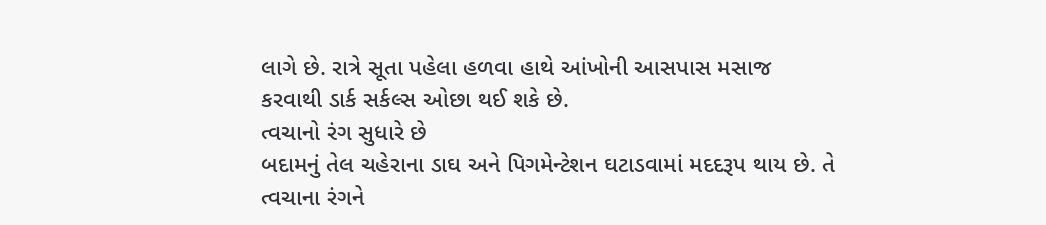લાગે છે. રાત્રે સૂતા પહેલા હળવા હાથે આંખોની આસપાસ મસાજ કરવાથી ડાર્ક સર્કલ્સ ઓછા થઈ શકે છે.
ત્વચાનો રંગ સુધારે છે
બદામનું તેલ ચહેરાના ડાઘ અને પિગમેન્ટેશન ઘટાડવામાં મદદરૂપ થાય છે. તે ત્વચાના રંગને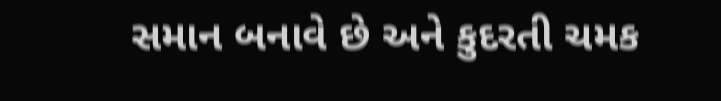સમાન બનાવે છે અને કુદરતી ચમક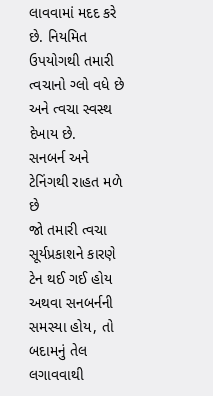લાવવામાં મદદ કરે છે. નિયમિત ઉપયોગથી તમારી ત્વચાનો ગ્લો વધે છે અને ત્વચા સ્વસ્થ દેખાય છે.
સનબર્ન અને ટેનિંગથી રાહત મળે છે
જો તમારી ત્વચા સૂર્યપ્રકાશને કારણે ટેન થઈ ગઈ હોય અથવા સનબર્નની સમસ્યા હોય, તો બદામનું તેલ લગાવવાથી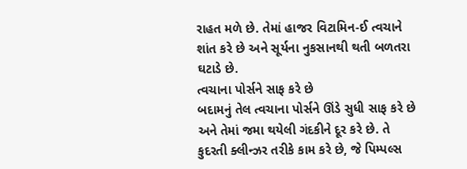રાહત મળે છે. તેમાં હાજર વિટામિન-ઈ ત્વચાને શાંત કરે છે અને સૂર્યના નુકસાનથી થતી બળતરા ઘટાડે છે.
ત્વચાના પોર્સને સાફ કરે છે
બદામનું તેલ ત્વચાના પોર્સને ઊંડે સુધી સાફ કરે છે અને તેમાં જમા થયેલી ગંદકીને દૂર કરે છે. તે કુદરતી ક્લીન્ઝર તરીકે કામ કરે છે, જે પિમ્પલ્સ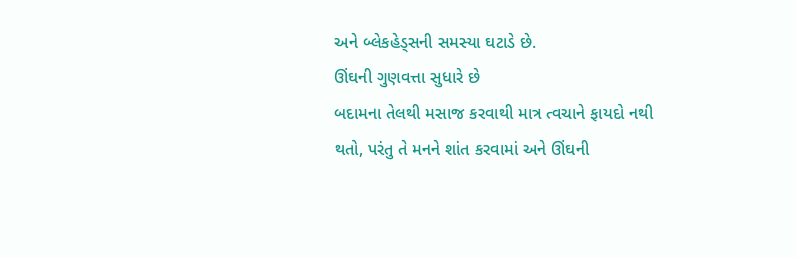અને બ્લેકહેડ્સની સમસ્યા ઘટાડે છે.
ઊંઘની ગુણવત્તા સુધારે છે
બદામના તેલથી મસાજ કરવાથી માત્ર ત્વચાને ફાયદો નથી થતો, પરંતુ તે મનને શાંત કરવામાં અને ઊંઘની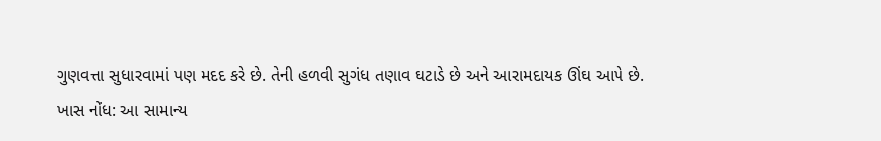ગુણવત્તા સુધારવામાં પણ મદદ કરે છે. તેની હળવી સુગંધ તણાવ ઘટાડે છે અને આરામદાયક ઊંઘ આપે છે.
ખાસ નોંધ: આ સામાન્ય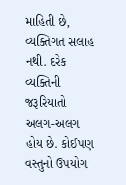માહિતી છે, વ્યક્તિગત સલાહ નથી. દરેક વ્યક્તિની જરૂરિયાતો અલગ-અલગ હોય છે. કોઈપણ વસ્તુનો ઉપયોગ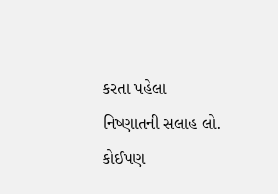કરતા પહેલા નિષ્ણાતની સલાહ લો. કોઈપણ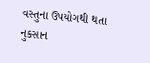વસ્તુના ઉપયોગથી થતા નુકસાન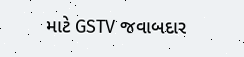માટે GSTV જવાબદાર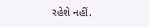રહેશે નહીં.